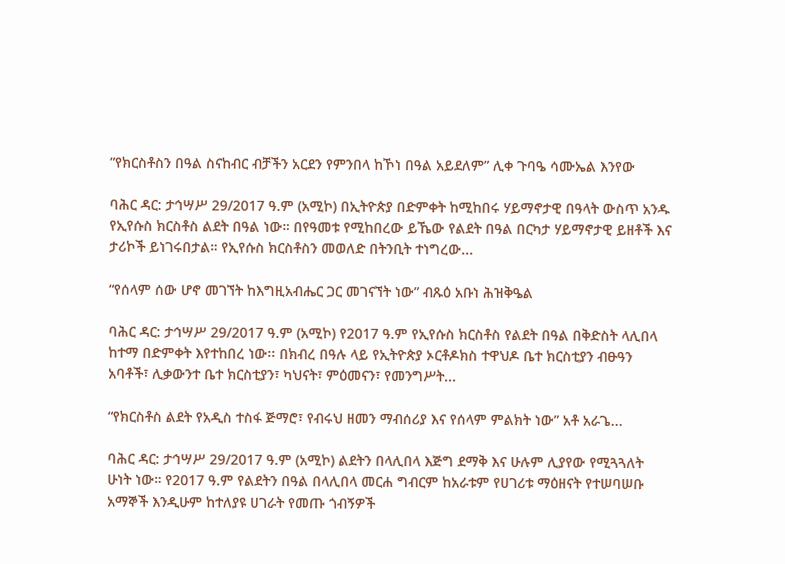”የክርስቶስን በዓል ስናከብር ብቻችን አርደን የምንበላ ከኾነ በዓል አይደለም” ሊቀ ጉባዔ ሳሙኤል እንየው

ባሕር ዳር: ታኅሣሥ 29/2017 ዓ.ም (አሚኮ) በኢትዮጵያ በድምቀት ከሚከበሩ ሃይማኖታዊ በዓላት ውስጥ አንዱ የኢየሱስ ክርስቶስ ልደት በዓል ነው። በየዓመቱ የሚከበረው ይኼው የልደት በዓል በርካታ ሃይማኖታዊ ይዘቶች እና ታሪኮች ይነገሩበታል። የኢየሱስ ክርስቶስን መወለድ በትንቢት ተነግረው...

“የሰላም ሰው ሆኖ መገኘት ከእግዚአብሔር ጋር መገናኘት ነው” ብጹዕ አቡነ ሕዝቅዔል

ባሕር ዳር: ታኅሣሥ 29/2017 ዓ.ም (አሚኮ) የ2017 ዓ.ም የኢየሱስ ክርስቶስ የልደት በዓል በቅድስት ላሊበላ ከተማ በድምቀት እየተከበረ ነው፡፡ በክብረ በዓሉ ላይ የኢትዮጵያ ኦርቶዶክስ ተዋህዶ ቤተ ክርስቲያን ብፁዓን አባቶች፣ ሊቃውንተ ቤተ ክርስቲያን፣ ካህናት፣ ምዕመናን፣ የመንግሥት...

“የክርስቶስ ልደት የአዲስ ተስፋ ጅማሮ፣ የብሩህ ዘመን ማብሰሪያ እና የሰላም ምልክት ነው” አቶ አራጌ...

ባሕር ዳር: ታኅሣሥ 29/2017 ዓ.ም (አሚኮ) ልደትን በላሊበላ እጅግ ደማቅ እና ሁሉም ሊያየው የሚጓጓለት ሁነት ነው። የ2017 ዓ.ም የልደትን በዓል በላሊበላ መርሐ ግብርም ከአራቱም የሀገሪቱ ማዕዘናት የተሠባሠቡ አማኞች እንዲሁም ከተለያዩ ሀገራት የመጡ ጎብኝዎች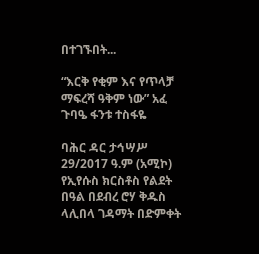በተገኙበት...

“እርቅ የቂም እና የጥላቻ ማፍረሻ ዓቅም ነው” አፈ ጉባዔ ፋንቱ ተስፋዬ

ባሕር ዳር ታኅሣሥ 29/2017 ዓ.ም (አሚኮ) የኢየሱስ ክርስቶስ የልደት በዓል በደብረ ሮሃ ቅዱስ ላሊበላ ገዳማት በድምቀት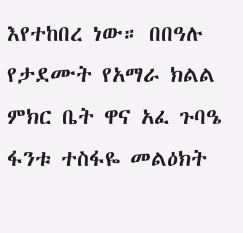እየተከበረ ነው። በበዓሉ የታደሙት የአማራ ክልል ምክር ቤት ዋና አፈ ጉባዔ ፋንቱ ተስፋዬ መልዕክት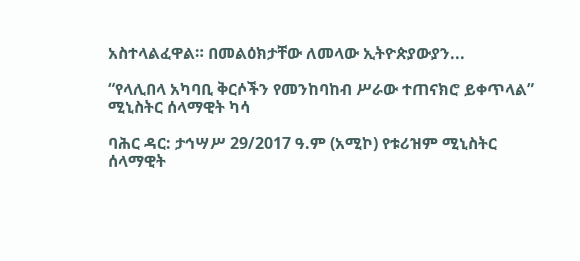አስተላልፈዋል። በመልዕክታቸው ለመላው ኢትዮጵያውያን...

“የላሊበላ አካባቢ ቅርሶችን የመንከባከብ ሥራው ተጠናክሮ ይቀጥላል” ሚኒስትር ሰላማዊት ካሳ

ባሕር ዳር: ታኅሣሥ 29/2017 ዓ.ም (አሚኮ) የቱሪዝም ሚኒስትር ሰላማዊት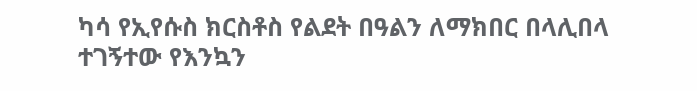ካሳ የኢየሱስ ክርስቶስ የልደት በዓልን ለማክበር በላሊበላ ተገኝተው የእንኳን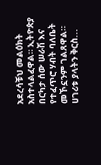አደረሳቹህ መልዕክት አስተላልፈዋል። ኢትዮጵያ በርካታ ሰው ሠራሽ እና የተፈጥሮ ሃብት ባለቤት መኾኗንም ገልጸዋል። ሀገሪቱ ያላትን ቅርስ...